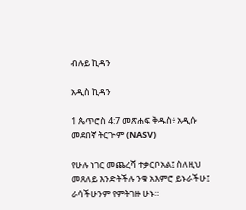ብሉይ ኪዳን

አዲስ ኪዳን

1 ጴጥሮስ 4:7 መጽሐፍ ቅዱስ፥ አዲሱ መደበኛ ትርጒም (NASV)

የሁሉ ነገር መጨረሻ ተቃርቦአል፤ ስለዚህ መጸለይ እንድትችሉ ንቁ አእምሮ ይኑራችሁ፤ ራሳችሁንም የምትገዙ ሁኑ።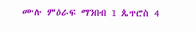ሙሉ ምዕራፍ ማንበብ 1 ጴጥሮስ 4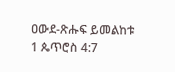ዐውደ-ጽሑፍ ይመልከቱ 1 ጴጥሮስ 4:7